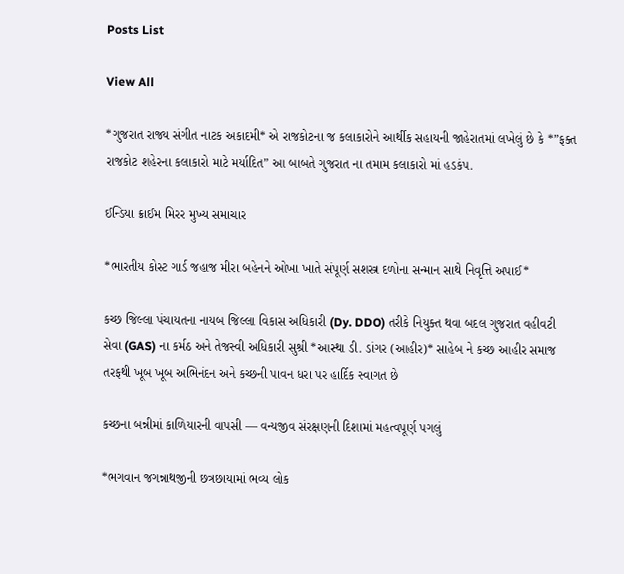Posts List

View All

*ગુજરાત રાજ્ય સંગીત નાટક અકાદમી* એ રાજકોટના જ કલાકારોને આર્થીક સહાયની જાહેરાતમાં લખેલું છે કે *”ફક્ત રાજકોટ શહેરના કલાકારો માટે મર્યાદિત” આ બાબતે ગુજરાત ના તમામ કલાકારો માં હડકંપ.

ઈન્ડિયા ક્રાઈમ મિરર મુખ્ય સમાચાર

*ભારતીય કોસ્ટ ગાર્ડ જહાજ મીરા બહેનને ઓખા ખાતે સંપૂર્ણ સશસ્ત્ર દળોના સન્માન સાથે નિવૃત્તિ અપાઈ*

કચ્છ જિલ્લા પંચાયતના નાયબ જિલ્લા વિકાસ અધિકારી (Dy. DDO) તરીકે નિયુક્ત થવા બદલ ગુજરાત વહીવટી સેવા (GAS) ના કર્મઠ અને તેજસ્વી અધિકારી સુશ્રી *આસ્થા ડી. ડાંગર (આહીર)* સાહેબ ને કચ્છ આહીર સમાજ તરફથી ખૂબ ખૂબ અભિનંદન અને કચ્છની પાવન ધરા પર હાર્દિક સ્વાગત છે

કચ્છના બન્નીમાં કાળિયારની વાપસી — વન્યજીવ સંરક્ષણની દિશામાં મહત્વપૂર્ણ પગલું

*ભગવાન જગન્નાથજીની છત્રછાયામાં ભવ્ય લોક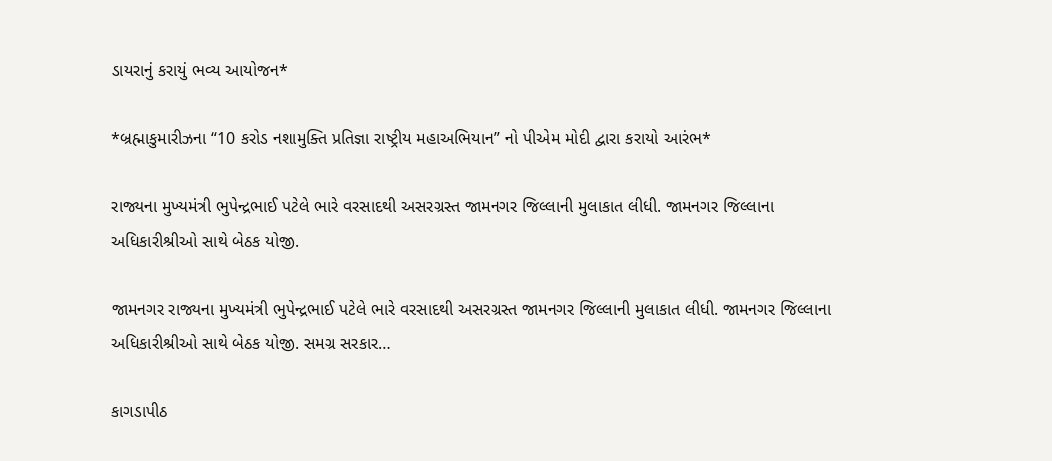ડાયરાનું કરાયું ભવ્ય આયોજન*

*બ્રહ્માકુમારીઝના “10 કરોડ નશામુક્તિ પ્રતિજ્ઞા રાષ્ટ્રીય મહાઅભિયાન” નો પીએમ મોદી દ્વારા કરાયો આરંભ*

રાજ્યના મુખ્યમંત્રી ભુપેન્દ્રભાઈ પટેલે ભારે વરસાદથી અસરગ્રસ્ત જામનગર જિલ્લાની મુલાકાત લીધી. જામનગર જિલ્લાના અધિકારીશ્રીઓ સાથે બેઠક યોજી.

જામનગર રાજ્યના મુખ્યમંત્રી ભુપેન્દ્રભાઈ પટેલે ભારે વરસાદથી અસરગ્રસ્ત જામનગર જિલ્લાની મુલાકાત લીધી. જામનગર જિલ્લાના અધિકારીશ્રીઓ સાથે બેઠક યોજી. સમગ્ર સરકાર…

કાગડાપીઠ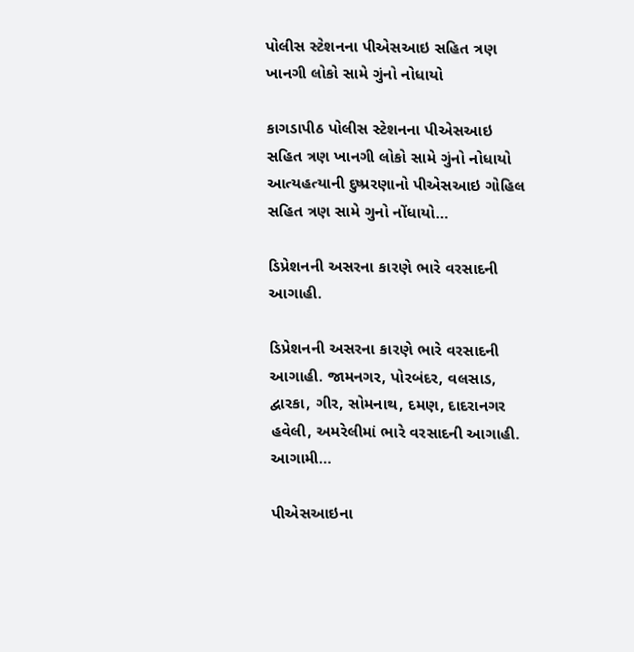પોલીસ સ્ટેશનના પીએસઆઇ સહિત ત્રણ ખાનગી લોકો સામે ગુંનો નોધાયો

કાગડાપીઠ પોલીસ સ્ટેશનના પીએસઆઇ સહિત ત્રણ ખાનગી લોકો સામે ગુંનો નોધાયો આત્યહત્યાની દુષ્પ્રરણાનો પીએસઆઇ ગોહિલ સહિત ત્રણ સામે ગુનો નોંધાયો…

ડિપ્રેશનની અસરના કારણે ભારે વરસાદની આગાહી.

ડિપ્રેશનની અસરના કારણે ભારે વરસાદની આગાહી. જામનગર, પોરબંદર, વલસાડ, દ્વારકા, ગીર, સોમનાથ, દમણ, દાદરાનગર હવેલી, અમરેલીમાં ભારે વરસાદની આગાહી. આગામી…

પીએસઆઇના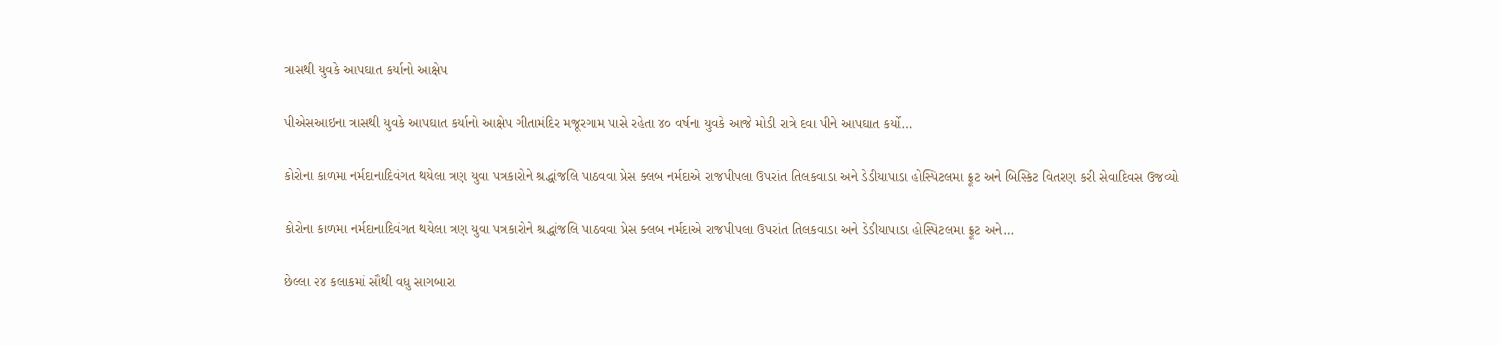ત્રાસથી યુવકે આપઘાત કર્યાનો આક્ષેપ

પીએસઆઇના ત્રાસથી યુવકે આપઘાત કર્યાનો આક્ષેપ ગીતામંદિર મજૂરગામ પાસે રહેતા ૪૦ વર્ષના યુવકે આજે મોડી રાત્રે દવા પીને આપઘાત કર્યો…

કોરોના કાળમા નર્મદાનાદિવંગત થયેલા ત્રણ યુવા પત્રકારોને શ્રદ્ધાંજલિ પાઠવવા પ્રેસ ક્લબ નર્મદાએ રાજપીપલા ઉપરાંત તિલકવાડા અને ડેડીયાપાડા હોસ્પિટલમા ફ્રૂટ અને બિસ્કિટ વિતરણ કરી સેવાદિવસ ઉજવ્યો

કોરોના કાળમા નર્મદાનાદિવંગત થયેલા ત્રણ યુવા પત્રકારોને શ્રદ્ધાંજલિ પાઠવવા પ્રેસ ક્લબ નર્મદાએ રાજપીપલા ઉપરાંત તિલકવાડા અને ડેડીયાપાડા હોસ્પિટલમા ફ્રૂટ અને…

છેલ્લા ૨૪ કલાકમાં સૌથી વધુ સાગબારા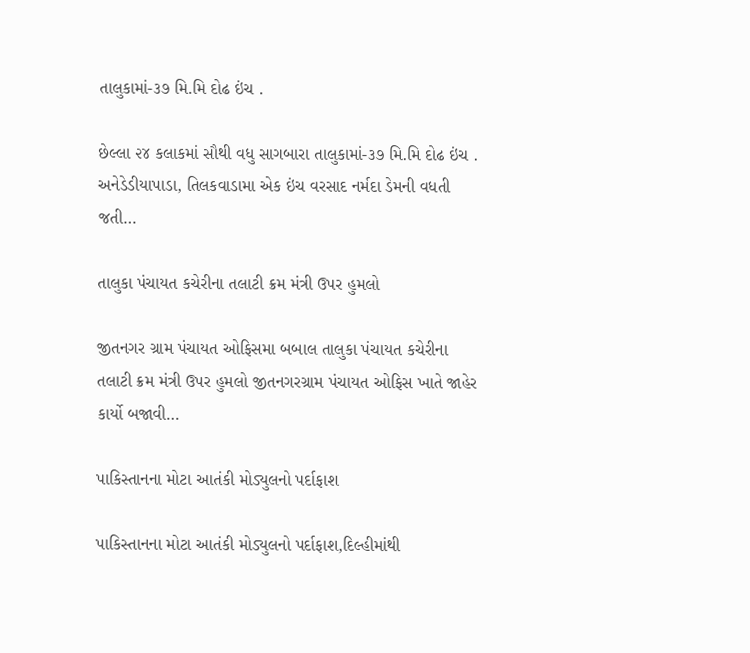તાલુકામાં-૩૭ મિ.મિ દોઢ ઇંચ .

છેલ્લા ૨૪ કલાકમાં સૌથી વધુ સાગબારા તાલુકામાં-૩૭ મિ.મિ દોઢ ઇંચ . અનેડેડીયાપાડા, તિલકવાડામા એક ઇંચ વરસાદ નર્મદા ડેમની વધતી જતી…

તાલુકા પંચાયત કચેરીના તલાટી ક્રમ મંત્રી ઉપર હુમલો

જીતનગર ગ્રામ પંચાયત ઓફિસમા બબાલ તાલુકા પંચાયત કચેરીના તલાટી ક્રમ મંત્રી ઉપર હુમલો જીતનગરગ્રામ પંચાયત ઓફિસ ખાતે જાહેર કાર્યો બજાવી…

પાકિસ્તાનના મોટા આતંકી મોડ્યુલનો પર્દાફાશ

પાકિસ્તાનના મોટા આતંકી મોડ્યુલનો પર્દાફાશ,દિલ્હીમાંથી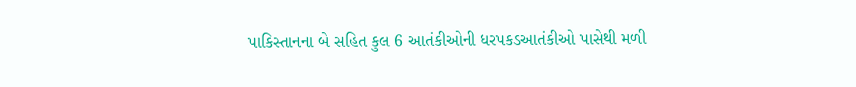પાકિસ્તાનના બે સહિત કુલ 6 આતંકીઓની ધરપકડઆતંકીઓ પાસેથી મળી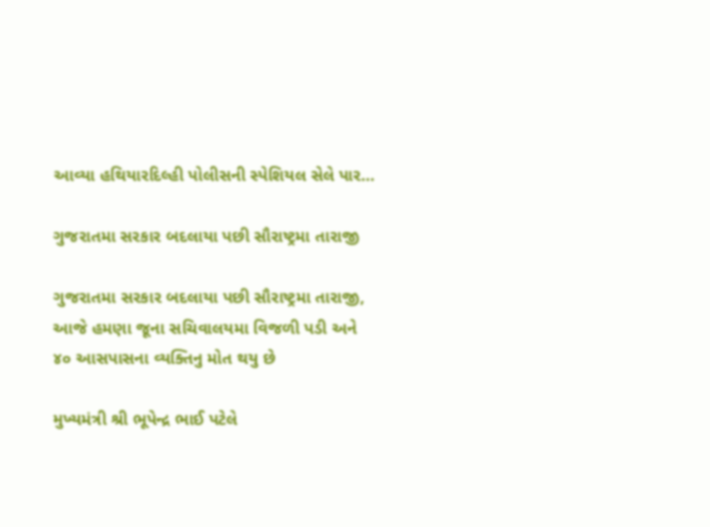આવ્યા હથિયારદિલ્હી પોલીસની સ્પેશિયલ સેલે પાર…

ગુજરાતમા સરકાર બદલાયા પછી સૌરાષ્ટ્રમા તારાજી

ગુજરાતમા સરકાર બદલાયા પછી સૌરાષ્ટ્રમા તારાજી, આજે હમણા જૂના સચિવાલયમા વિજળી પડી અને ૪૦ આસપાસના વ્યક્તિનુ મોત થયુ છે

મુખ્યમંત્રી શ્રી ભૂપેન્દ્ર ભાઈ પટેલે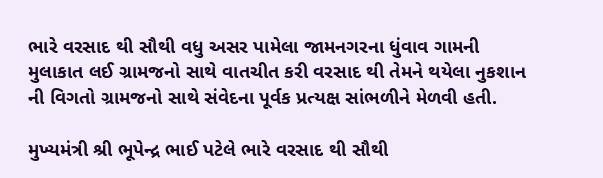ભારે વરસાદ થી સૌથી વધુ અસર પામેલા જામનગરના ધુંવાવ ગામની મુલાકાત લઈ ગ્રામજનો સાથે વાતચીત કરી વરસાદ થી તેમને થયેલા નુકશાન ની વિગતો ગ્રામજનો સાથે સંવેદના પૂર્વક પ્રત્યક્ષ સાંભળીને મેળવી હતી.

મુખ્યમંત્રી શ્રી ભૂપેન્દ્ર ભાઈ પટેલે ભારે વરસાદ થી સૌથી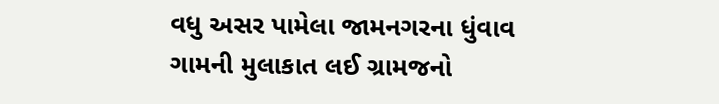વધુ અસર પામેલા જામનગરના ધુંવાવ ગામની મુલાકાત લઈ ગ્રામજનો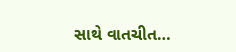સાથે વાતચીત…